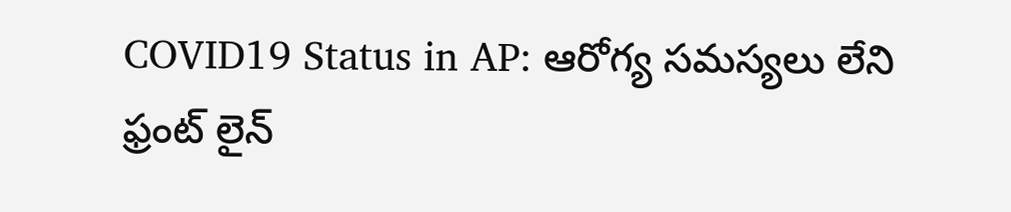COVID19 Status in AP: ఆరోగ్య సమస్యలు లేని ఫ్రంట్ లైన్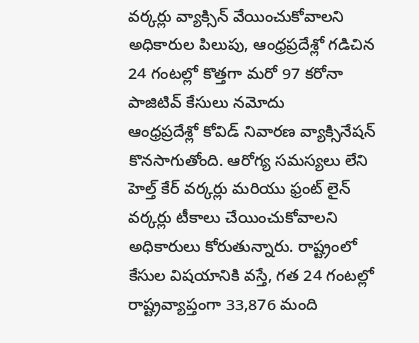వర్కర్లు వ్యాక్సిన్ వేయించుకోవాలని అధికారుల పిలుపు, ఆంధ్రప్రదేశ్లో గడిచిన 24 గంటల్లో కొత్తగా మరో 97 కరోనా పాజిటివ్ కేసులు నమోదు
ఆంధ్రప్రదేశ్లో కోవిడ్ నివారణ వ్యాక్సినేషన్ కొనసాగుతోంది. ఆరోగ్య సమస్యలు లేని హెల్త్ కేర్ వర్కర్లు మరియు ఫ్రంట్ లైన్ వర్కర్లు టీకాలు చేయించుకోవాలని అధికారులు కోరుతున్నారు. రాష్ట్రంలో కేసుల విషయానికి వస్తే, గత 24 గంటల్లో రాష్ట్రవ్యాప్తంగా 33,876 మంది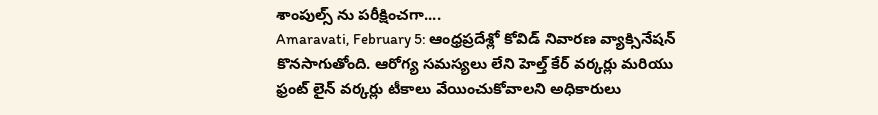శాంపుల్స్ ను పరీక్షించగా....
Amaravati, February 5: ఆంధ్రప్రదేశ్లో కోవిడ్ నివారణ వ్యాక్సినేషన్ కొనసాగుతోంది. ఆరోగ్య సమస్యలు లేని హెల్త్ కేర్ వర్కర్లు మరియు ఫ్రంట్ లైన్ వర్కర్లు టీకాలు వేయించుకోవాలని అధికారులు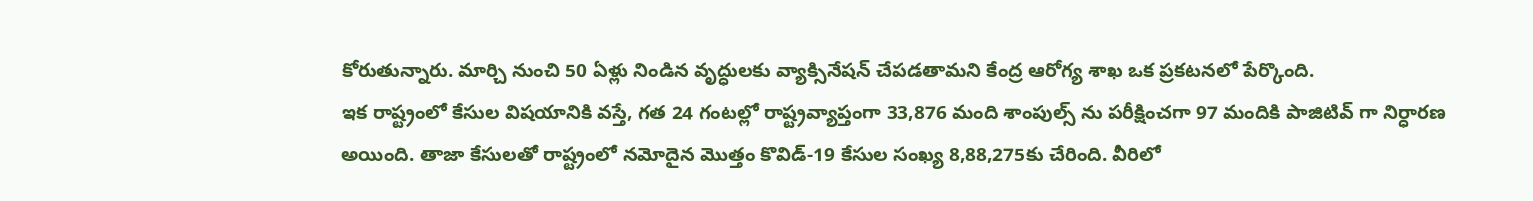కోరుతున్నారు. మార్చి నుంచి 50 ఏళ్లు నిండిన వృద్ధులకు వ్యాక్సినేషన్ చేపడతామని కేంద్ర ఆరోగ్య శాఖ ఒక ప్రకటనలో పేర్కొంది.
ఇక రాష్ట్రంలో కేసుల విషయానికి వస్తే, గత 24 గంటల్లో రాష్ట్రవ్యాప్తంగా 33,876 మంది శాంపుల్స్ ను పరీక్షించగా 97 మందికి పాజిటివ్ గా నిర్ధారణ అయింది. తాజా కేసులతో రాష్ట్రంలో నమోదైన మొత్తం కొవిడ్-19 కేసుల సంఖ్య 8,88,275కు చేరింది. వీరిలో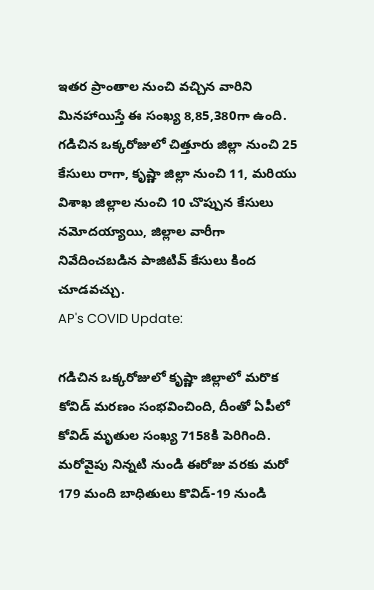ఇతర ప్రాంతాల నుంచి వచ్చిన వారిని మినహాయిస్తే ఈ సంఖ్య 8,85,380గా ఉంది.
గడిచిన ఒక్కరోజులో చిత్తూరు జిల్లా నుంచి 25 కేసులు రాగా, కృష్ణా జిల్లా నుంచి 11, మరియు విశాఖ జిల్లాల నుంచి 10 చొప్పున కేసులు నమోదయ్యాయి, జిల్లాల వారీగా నివేదించబడిన పాజిటివ్ కేసులు కింద చూడవచ్చు.
AP's COVID Update:

గడిచిన ఒక్కరోజులో కృష్ణా జిల్లాలో మరొక కోవిడ్ మరణం సంభవించింది, దీంతో ఏపీలో కోవిడ్ మృతుల సంఖ్య 7158కి పెరిగింది.
మరోవైపు నిన్నటి నుండి ఈరోజు వరకు మరో 179 మంది బాధితులు కొవిడ్-19 నుండి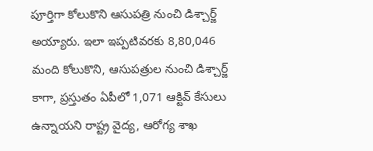పూర్తిగా కోలుకొని ఆసుపత్రి నుంచి డిశ్చార్జ్ అయ్యారు. ఇలా ఇప్పటివరకు 8,80,046 మంది కోలుకొని, ఆసుపత్రుల నుంచి డిశ్చార్జ్ కాగా, ప్రస్తుతం ఏపీలో 1,071 ఆక్టివ్ కేసులు ఉన్నాయని రాష్ట్ర వైద్య, ఆరోగ్య శాఖ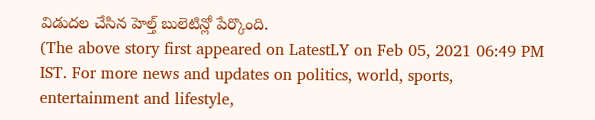విడుదల చేసిన హెల్త్ బులెటిన్లో పేర్కొంది.
(The above story first appeared on LatestLY on Feb 05, 2021 06:49 PM IST. For more news and updates on politics, world, sports, entertainment and lifestyle,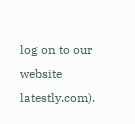log on to our website latestly.com).